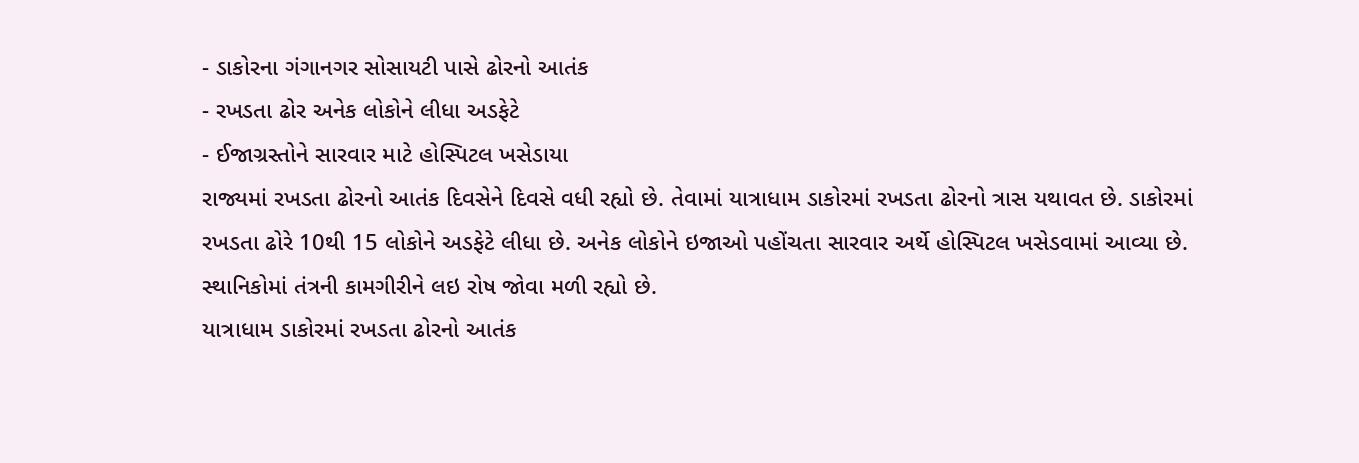- ડાકોરના ગંગાનગર સોસાયટી પાસે ઢોરનો આતંક
- રખડતા ઢોર અનેક લોકોને લીધા અડફેટે
- ઈજાગ્રસ્તોને સારવાર માટે હોસ્પિટલ ખસેડાયા
રાજ્યમાં રખડતા ઢોરનો આતંક દિવસેને દિવસે વધી રહ્યો છે. તેવામાં યાત્રાધામ ડાકોરમાં રખડતા ઢોરનો ત્રાસ યથાવત છે. ડાકોરમાં રખડતા ઢોરે 10થી 15 લોકોને અડફેટે લીધા છે. અનેક લોકોને ઇજાઓ પહોંચતા સારવાર અર્થે હોસ્પિટલ ખસેડવામાં આવ્યા છે. સ્થાનિકોમાં તંત્રની કામગીરીને લઇ રોષ જોવા મળી રહ્યો છે.
યાત્રાધામ ડાકોરમાં રખડતા ઢોરનો આતંક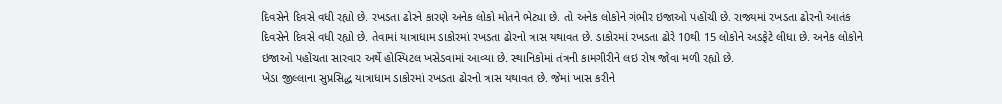દિવસેને દિવસે વધી રહ્યો છે. રખડતા ઢોરને કારણે અનેક લોકો મોતને ભેટ્યા છે. તો અનેક લોકોને ગંભીર ઇજાઓ પહોંચી છે. રાજ્યમાં રખડતા ઢોરનો આતંક દિવસેને દિવસે વધી રહ્યો છે. તેવામાં યાત્રાધામ ડાકોરમાં રખડતા ઢોરનો ત્રાસ યથાવત છે. ડાકોરમાં રખડતા ઢોરે 10થી 15 લોકોને અડફેટે લીધા છે. અનેક લોકોને ઇજાઓ પહોંચતા સારવાર અર્થે હોસ્પિટલ ખસેડવામાં આવ્યા છે. સ્થાનિકોમાં તંત્રની કામગીરીને લઇ રોષ જોવા મળી રહ્યો છે.
ખેડા જીલ્લાના સુપ્રસિદ્ધ યાત્રાધામ ડાકોરમાં રખડતા ઢોરનો ત્રાસ યથાવત છે. જેમાં ખાસ કરીને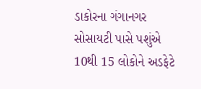ડાકોરના ગંગાનગર સોસાયટી પાસે પશુંએ 10થી 15 લોકોને અડફેટે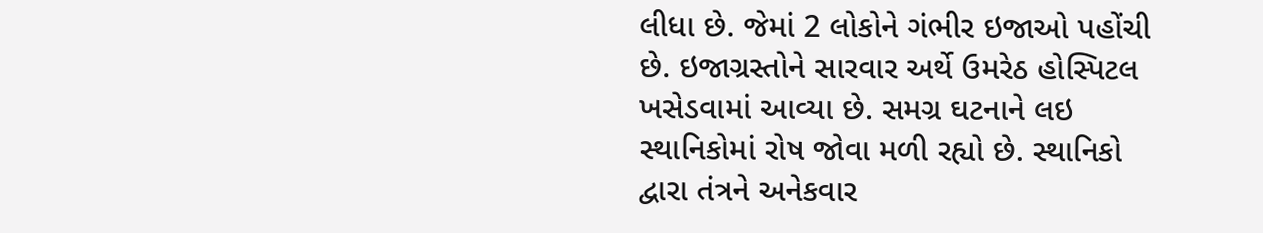લીધા છે. જેમાં 2 લોકોને ગંભીર ઇજાઓ પહોંચી છે. ઇજાગ્રસ્તોને સારવાર અર્થે ઉમરેઠ હોસ્પિટલ ખસેડવામાં આવ્યા છે. સમગ્ર ઘટનાને લઇ સ્થાનિકોમાં રોષ જોવા મળી રહ્યો છે. સ્થાનિકો દ્વારા તંત્રને અનેકવાર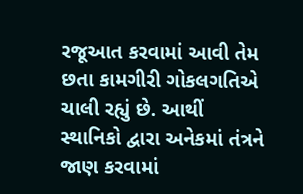રજૂઆત કરવામાં આવી તેમ છતા કામગીરી ગોકલગતિએ ચાલી રહ્યું છે. આથીં સ્થાનિકો દ્વારા અનેકમાં તંત્રને જાણ કરવામાં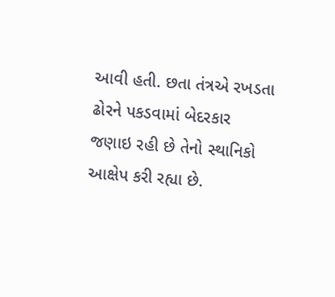આવી હતી. છતા તંત્રએ રખડતા ઢોરને પકડવામાં બેદરકાર જણાઇ રહી છે તેનો સ્થાનિકો આક્ષેપ કરી રહ્યા છે.